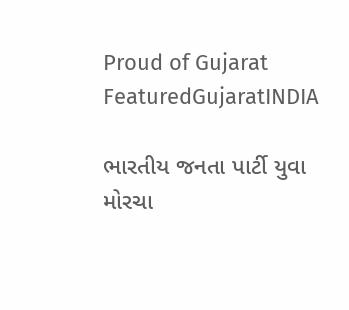Proud of Gujarat
FeaturedGujaratINDIA

ભારતીય જનતા પાર્ટી યુવા મોરચા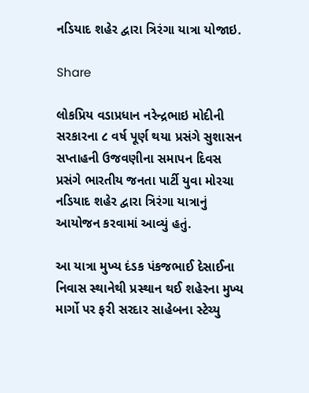નડિયાદ શહેર દ્વારા ત્રિરંગા યાત્રા યોજાઇ.

Share

લોકપ્રિય વડાપ્રધાન નરેન્દ્રભાઇ મોદીની સરકારના ૮ વર્ષ પૂર્ણ થયા પ્રસંગે સુશાસન સપ્તાહની ઉજવણીના સમાપન દિવસ પ્રસંગે ભારતીય જનતા પાર્ટી યુવા મોરચા નડિયાદ શહેર દ્વારા ત્રિરંગા યાત્રાનું આયોજન કરવામાં આવ્યું હતું.

આ યાત્રા મુખ્ય દંડક પંકજભાઈ દેસાઈના નિવાસ સ્થાનેથી પ્રસ્થાન થઈ શહેરના મુખ્ય માર્ગો પર ફરી સરદાર સાહેબના સ્ટેચ્યુ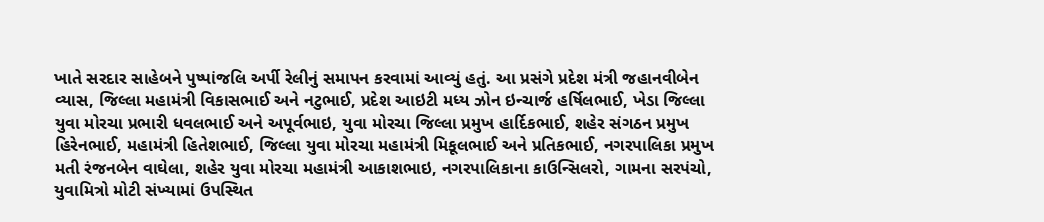ખાતે સરદાર સાહેબને પુષ્પાંજલિ અર્પી રેલીનું સમાપન કરવામાં આવ્યું હતું. આ પ્રસંગે પ્રદેશ મંત્રી જહાનવીબેન વ્યાસ, જિલ્લા મહામંત્રી વિકાસભાઈ અને નટુભાઈ, પ્રદેશ આઇટી મધ્ય ઝોન ઇન્ચાર્જ હર્ષિલભાઈ, ખેડા જિલ્લા યુવા મોરચા પ્રભારી ધવલભાઈ અને અપૂર્વભાઇ, યુવા મોરચા જિલ્લા પ્રમુખ હાર્દિકભાઈ, શહેર સંગઠન પ્રમુખ હિરેનભાઈ, મહામંત્રી હિતેશભાઈ, જિલ્લા યુવા મોરચા મહામંત્રી મિકૂલભાઈ અને પ્રતિકભાઈ, નગરપાલિકા પ્રમુખ મતી રંજનબેન વાઘેલા, શહેર યુવા મોરચા મહામંત્રી આકાશભાઇ, નગરપાલિકાના કાઉન્સિલરો, ગામના સરપંચો, યુવામિત્રો મોટી સંખ્યામાં ઉપસ્થિત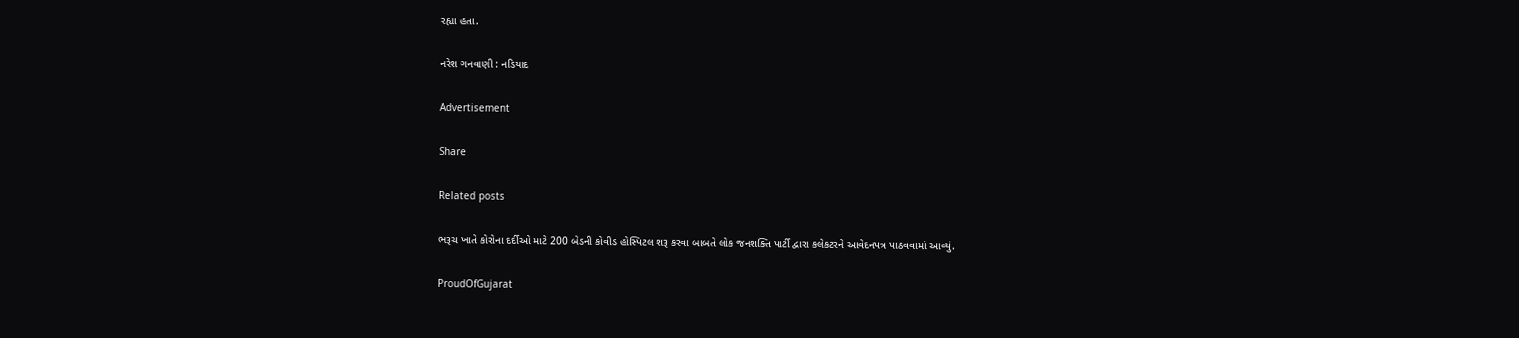રહ્યા હતા.

નરેશ ગનવાણી : નડિયાદ

Advertisement

Share

Related posts

ભરૂચ ખાતે કોરોના દર્દીઓ માટે 200 બેડની કોવીડ હોસ્પિટલ શરૂ કરવા બાબતે લોક જનશક્તિ પાર્ટી દ્વારા કલેકટરને આવેદનપત્ર પાઠવવામાં આવ્યું.

ProudOfGujarat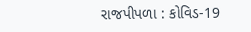રાજપીપળા : કોવિડ-19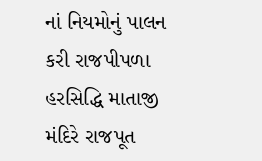નાં નિયમોનું પાલન કરી રાજપીપળા હરસિદ્ધિ માતાજી મંદિરે રાજપૂત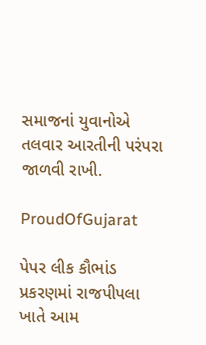સમાજનાં યુવાનોએ તલવાર આરતીની પરંપરા જાળવી રાખી.

ProudOfGujarat

પેપર લીક કૌભાંડ પ્રકરણમાં રાજપીપલા ખાતે આમ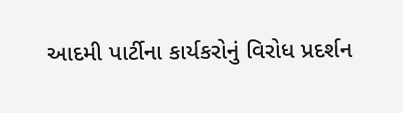આદમી પાર્ટીના કાર્યકરોનું વિરોધ પ્રદર્શન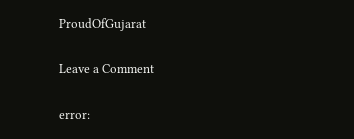ProudOfGujarat

Leave a Comment

error: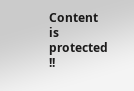Content is protected !!